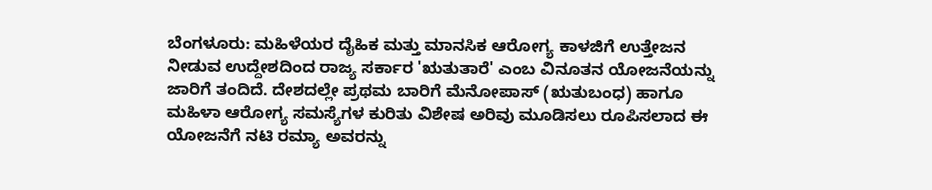ಬೆಂಗಳೂರು: ಮಹಿಳೆಯರ ದೈಹಿಕ ಮತ್ತು ಮಾನಸಿಕ ಆರೋಗ್ಯ ಕಾಳಜಿಗೆ ಉತ್ತೇಜನ ನೀಡುವ ಉದ್ದೇಶದಿಂದ ರಾಜ್ಯ ಸರ್ಕಾರ 'ಋತುತಾರೆ' ಎಂಬ ವಿನೂತನ ಯೋಜನೆಯನ್ನು ಜಾರಿಗೆ ತಂದಿದೆ. ದೇಶದಲ್ಲೇ ಪ್ರಥಮ ಬಾರಿಗೆ ಮೆನೋಪಾಸ್ (ಋತುಬಂಧ) ಹಾಗೂ ಮಹಿಳಾ ಆರೋಗ್ಯ ಸಮಸ್ಯೆಗಳ ಕುರಿತು ವಿಶೇಷ ಅರಿವು ಮೂಡಿಸಲು ರೂಪಿಸಲಾದ ಈ ಯೋಜನೆಗೆ ನಟಿ ರಮ್ಯಾ ಅವರನ್ನು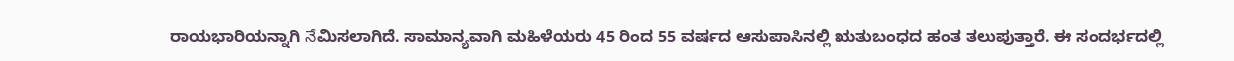ರಾಯಭಾರಿಯನ್ನಾಗಿ నేಮಿಸಲಾಗಿದೆ. ಸಾಮಾನ್ಯವಾಗಿ ಮಹಿಳೆಯರು 45 ರಿಂದ 55 ವರ್ಷದ ಆಸುಪಾಸಿನಲ್ಲಿ ಋತುಬಂಧದ ಹಂತ ತಲುಪುತ್ತಾರೆ. ಈ ಸಂದರ್ಭದಲ್ಲಿ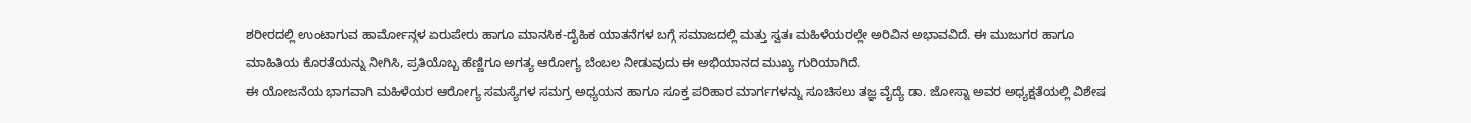ಶರೀರದಲ್ಲಿ ಉಂಟಾಗುವ ಹಾರ್ಮೋನ್ಗಳ ಏರುಪೇರು ಹಾಗೂ ಮಾನಸಿಕ-ದೈಹಿಕ ಯಾತನೆಗಳ ಬಗ್ಗೆ ಸಮಾಜದಲ್ಲಿ ಮತ್ತು ಸ್ವತಃ ಮಹಿಳೆಯರಲ್ಲೇ ಅರಿವಿನ ಅಭಾವವಿದೆ. ಈ ಮುಜುಗರ ಹಾಗೂ ಮಾಹಿತಿಯ ಕೊರತೆಯನ್ನು ನೀಗಿಸಿ, ಪ್ರತಿಯೊಬ್ಬ ಹೆಣ್ಣಿಗೂ ಅಗತ್ಯ ಆರೋಗ್ಯ ಬೆಂಬಲ ನೀಡುವುದು ಈ ಅಭಿಯಾನದ ಮುಖ್ಯ ಗುರಿಯಾಗಿದೆ.
ಈ ಯೋಜನೆಯ ಭಾಗವಾಗಿ ಮಹಿಳೆಯರ ಆರೋಗ್ಯ ಸಮಸ್ಯೆಗಳ ಸಮಗ್ರ ಅಧ್ಯಯನ ಹಾಗೂ ಸೂಕ್ತ ಪರಿಹಾರ ಮಾರ್ಗಗಳನ್ನು ಸೂಚಿಸಲು ತಜ್ಞ ವೈದ್ಯೆ ಡಾ. ಜೋಸ್ನಾ ಅವರ ಅಧ್ಯಕ್ಷತೆಯಲ್ಲಿ ವಿಶೇಷ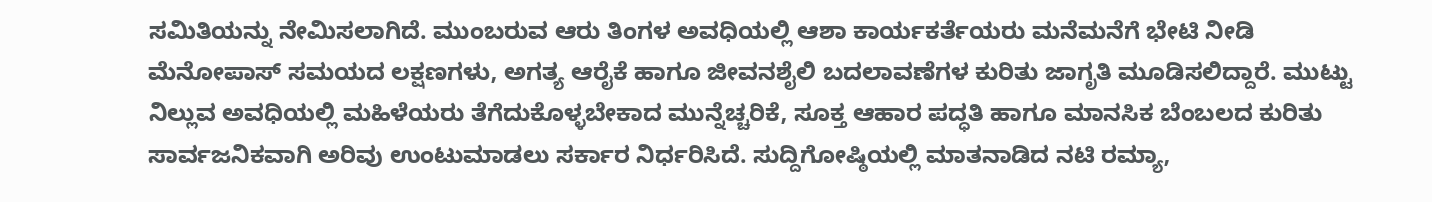ಸಮಿತಿಯನ್ನು ನೇಮಿಸಲಾಗಿದೆ. ಮುಂಬರುವ ಆರು ತಿಂಗಳ ಅವಧಿಯಲ್ಲಿ ಆಶಾ ಕಾರ್ಯಕರ್ತೆಯರು ಮನೆಮನೆಗೆ ಭೇಟಿ ನೀಡಿ ಮೆನೋಪಾಸ್ ಸಮಯದ ಲಕ್ಷಣಗಳು, ಅಗತ್ಯ ಆರೈಕೆ ಹಾಗೂ ಜೀವನಶೈಲಿ ಬದಲಾವಣೆಗಳ ಕುರಿತು ಜಾಗೃತಿ ಮೂಡಿಸಲಿದ್ದಾರೆ. ಮುಟ್ಟು ನಿಲ್ಲುವ ಅವಧಿಯಲ್ಲಿ ಮಹಿಳೆಯರು ತೆಗೆದುಕೊಳ್ಳಬೇಕಾದ ಮುನ್ನೆಚ್ಚರಿಕೆ, ಸೂಕ್ತ ಆಹಾರ ಪದ್ಧತಿ ಹಾಗೂ ಮಾನಸಿಕ ಬೆಂಬಲದ ಕುರಿತು ಸಾರ್ವಜನಿಕವಾಗಿ ಅರಿವು ಉಂಟುಮಾಡಲು ಸರ್ಕಾರ ನಿರ್ಧರಿಸಿದೆ. ಸುದ್ದಿಗೋಷ್ಠಿಯಲ್ಲಿ ಮಾತನಾಡಿದ ನಟಿ ರಮ್ಯಾ,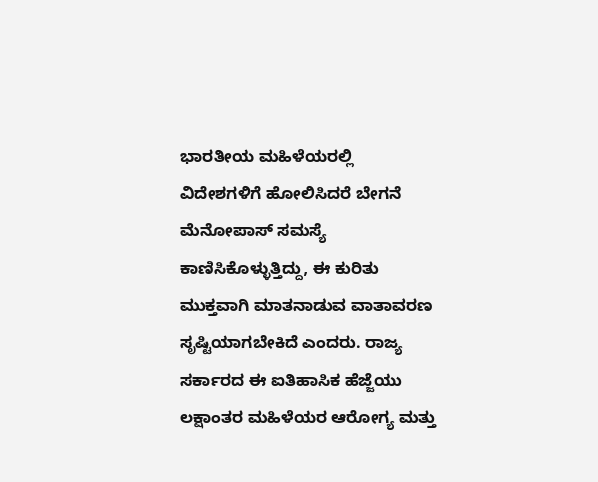ಭಾರತೀಯ ಮಹಿಳೆಯರಲ್ಲಿ ವಿದೇಶಗಳಿಗೆ ಹೋಲಿಸಿದರೆ ಬೇಗನೆ ಮೆನೋಪಾಸ್ ಸಮಸ್ಯೆ ಕಾಣಿಸಿಕೊಳ್ಳುತ್ತಿದ್ದು, ಈ ಕುರಿತು ಮುಕ್ತವಾಗಿ ಮಾತನಾಡುವ ವಾತಾವರಣ ಸೃಷ್ಟಿಯಾಗಬೇಕಿದೆ ಎಂದರು. ರಾಜ್ಯ ಸರ್ಕಾರದ ಈ ಐತಿಹಾಸಿಕ ಹೆಜ್ಜೆಯು ಲಕ್ಷಾಂತರ ಮಹಿಳೆಯರ ಆರೋಗ್ಯ ಮತ್ತು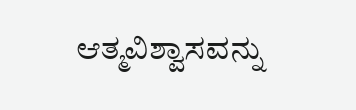ಆತ್ಮವಿಶ್ವಾಸವನ್ನು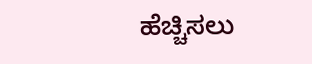ಹೆಚ್ಚಿಸಲು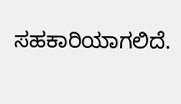ಸಹಕಾರಿಯಾಗಲಿದೆ.